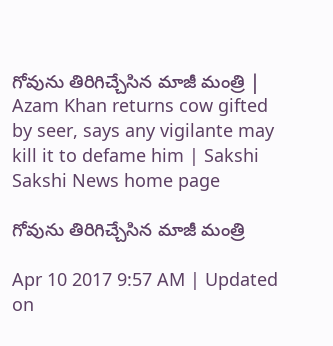గోవును తిరిగిచ్చేసిన మాజీ మంత్రి | Azam Khan returns cow gifted by seer, says any vigilante may kill it to defame him | Sakshi
Sakshi News home page

గోవును తిరిగిచ్చేసిన మాజీ మంత్రి

Apr 10 2017 9:57 AM | Updated on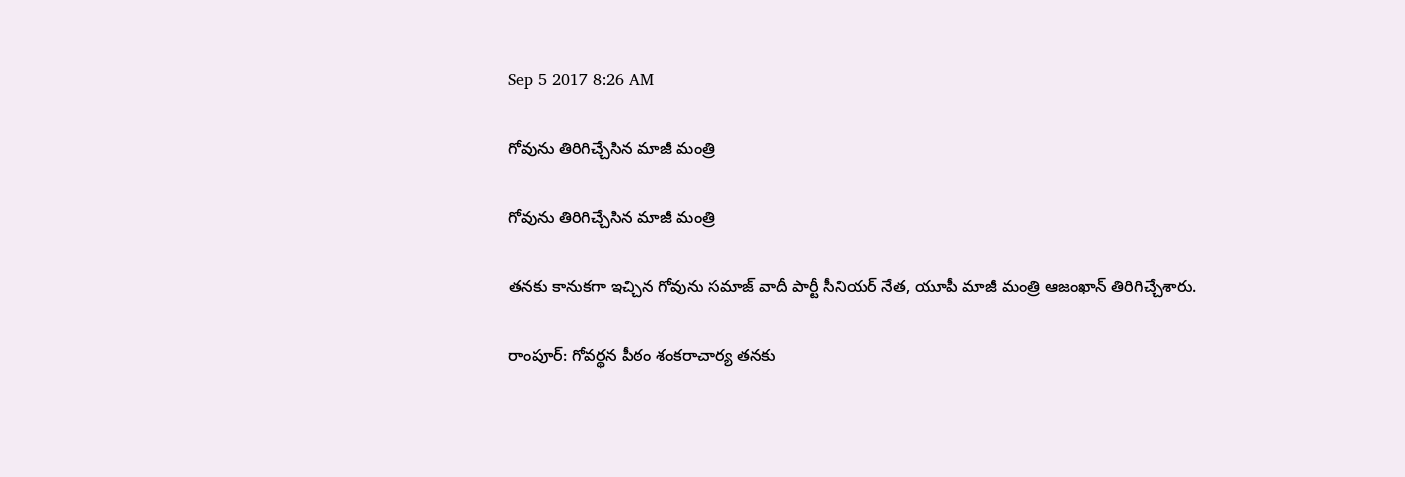Sep 5 2017 8:26 AM

గోవును తిరిగిచ్చేసిన మాజీ మంత్రి

గోవును తిరిగిచ్చేసిన మాజీ మంత్రి

తనకు కానుకగా ఇచ్చిన గోవును సమాజ్‌ వాదీ పార్టీ సీనియర్‌ నేత, యూపీ మాజీ మంత్రి ఆజంఖాన్‌ తిరిగిచ్చేశారు.

రాంపూర్‌: గోవర్థన పీఠం శంకరాచార్య తనకు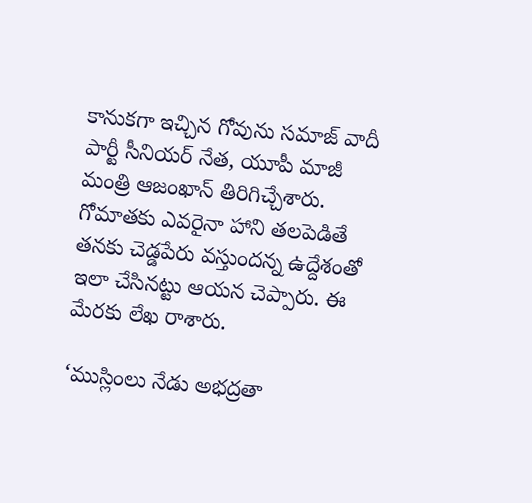కానుకగా ఇచ్చిన గోవును సమాజ్‌ వాదీ పార్టీ సీనియర్‌ నేత, యూపీ మాజీ మంత్రి ఆజంఖాన్‌ తిరిగిచ్చేశారు. గోమాతకు ఎవరైనా హాని తలపెడితే తనకు చెడ్డపేరు వస్తుందన్న ఉద్దేశంతో ఇలా చేసినట్టు ఆయన చెప్పారు. ఈ మేరకు లేఖ రాశారు.

‘ముస్లింలు నేడు అభద్రతా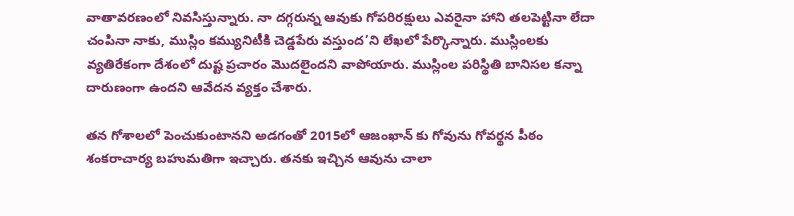వాతావరణంలో నివసిస్తున్నారు. నా దగ్గరున్న ఆవుకు గోపరిరక్షులు ఎవరైనా హాని తలపెట్టినా లేదా చంపినా నాకు, ముస్లిం కమ్యునిటీకి చెడ్డపేరు వస్తుంద’ని లేఖలో పేర్కొన్నారు. ముస్లింలకు వ్యతిరేకంగా దేశంలో దుష్ట ప్రచారం మొదలైందని వాపోయారు. ముస్లింల పరిస్థితి బానిసల కన్నా దారుణంగా ఉందని ఆవేదన వ్యక్తం చేశారు.

తన గోశాలలో పెంచుకుంటానని అడగంతో 2015లో ఆజంఖాన్‌ కు గోవును గోవర్థన పీఠం శంకరాచార్య బహుమతిగా ఇచ్చారు. తనకు ఇచ్చిన ఆవును చాలా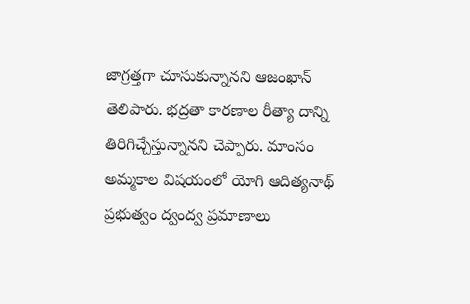జాగ్రత్తగా చూసుకున్నానని ఆజంఖాన్ తెలిపారు. భద్రతా కారణాల రీత్యా దాన్ని తిరిగిచ్చేస్తున్నానని చెప్పారు. మాంసం అమ్మకాల విషయంలో యోగి ఆదిత్యనాథ్‌ ప్రభుత్వం ద్వంద్వ ప్రమాణాలు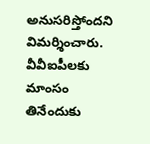అనుసరిస్తోందని విమర్శించారు. వీవీఐపీలకు మాంసం తినేందుకు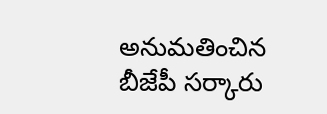అనుమతించిన బీజేపీ సర్కారు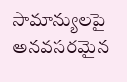సామాన్యులపై అనవసరమైన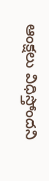ఆంక్షలు విధిస్తోందని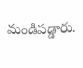మండిపడ్డారు.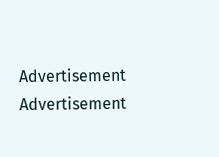Advertisement
Advertisement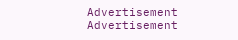Advertisement
Advertisement